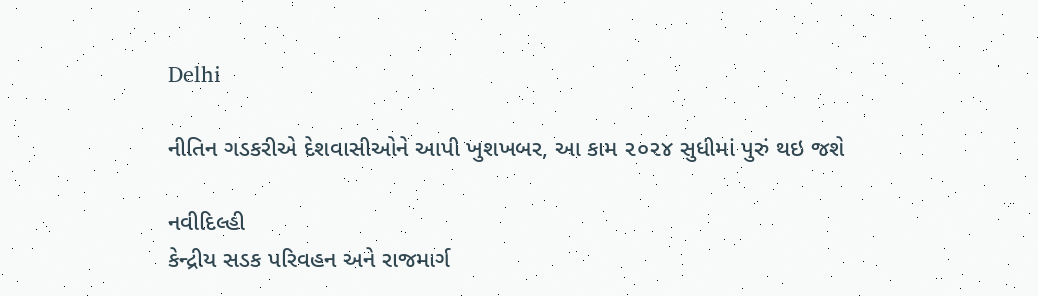Delhi

નીતિન ગડકરીએ દેશવાસીઓને આપી ખુશખબર, આ કામ ૨૦૨૪ સુધીમાં પુરું થઇ જશે

નવીદિલ્હી
કેન્દ્રીય સડક પરિવહન અને રાજમાર્ગ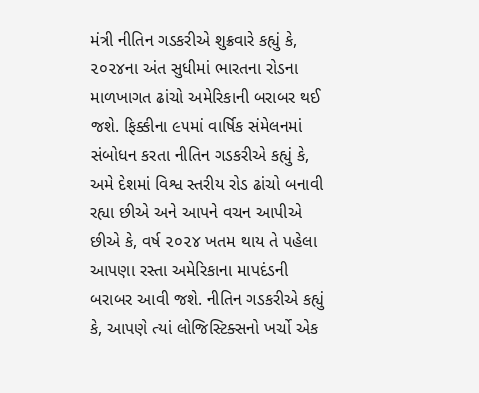મંત્રી નીતિન ગડકરીએ શુક્રવારે કહ્યું કે, ૨૦૨૪ના અંત સુધીમાં ભારતના રોડના માળખાગત ઢાંચો અમેરિકાની બરાબર થઈ જશે. ફિક્કીના ૯૫માં વાર્ષિક સંમેલનમાં સંબોધન કરતા નીતિન ગડકરીએ કહ્યું કે, અમે દેશમાં વિશ્વ સ્તરીય રોડ ઢાંચો બનાવી રહ્યા છીએ અને આપને વચન આપીએ છીએ કે, વર્ષ ૨૦૨૪ ખતમ થાય તે પહેલા આપણા રસ્તા અમેરિકાના માપદંડની બરાબર આવી જશે. નીતિન ગડકરીએ કહ્યું કે, આપણે ત્યાં લોજિસ્ટિક્સનો ખર્ચો એક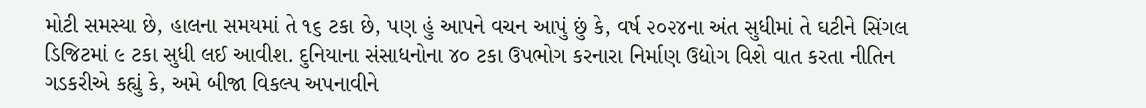મોટી સમસ્યા છે, હાલના સમયમાં તે ૧૬ ટકા છે, પણ હું આપને વચન આપું છું કે, વર્ષ ૨૦૨૪ના અંત સુધીમાં તે ઘટીને સિંગલ ડિજિટમાં ૯ ટકા સુધી લઈ આવીશ. દુનિયાના સંસાધનોના ૪૦ ટકા ઉપભોગ કરનારા નિર્માણ ઉદ્યોગ વિશે વાત કરતા નીતિન ગડકરીએ કહ્યું કે, અમે બીજા વિકલ્પ અપનાવીને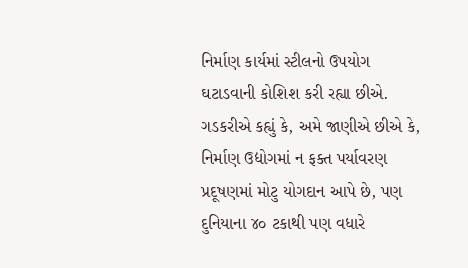નિર્માણ કાર્યમાં સ્ટીલનો ઉપયોગ ઘટાડવાની કોશિશ કરી રહ્યા છીએ. ગડકરીએ કહ્યું કે, અમે જાણીએ છીએ કે, નિર્માણ ઉદ્યોગમાં ન ફક્ત પર્યાવરણ પ્રદૂષણમાં મોટુ યોગદાન આપે છે, પણ દુનિયાના ૪૦ ટકાથી પણ વધારે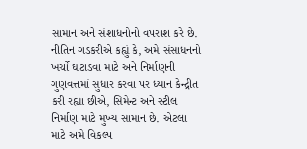સામાન અને સંશાધનોનો વપરાશ કરે છે. નીતિન ગડકરીએ કહ્યું કે, અમે સંસાધનનો ખર્ચો ઘટાડવા માટે અને નિર્માણની ગુણવત્તમાં સુધાર કરવા પર ધ્યાન કેન્દ્રીત કરી રહ્યા છીએ, સિમેન્ટ અને સ્ટીલ નિર્માણ માટે મુખ્ય સામાન છે. એટલા માટે અમે વિકલ્પ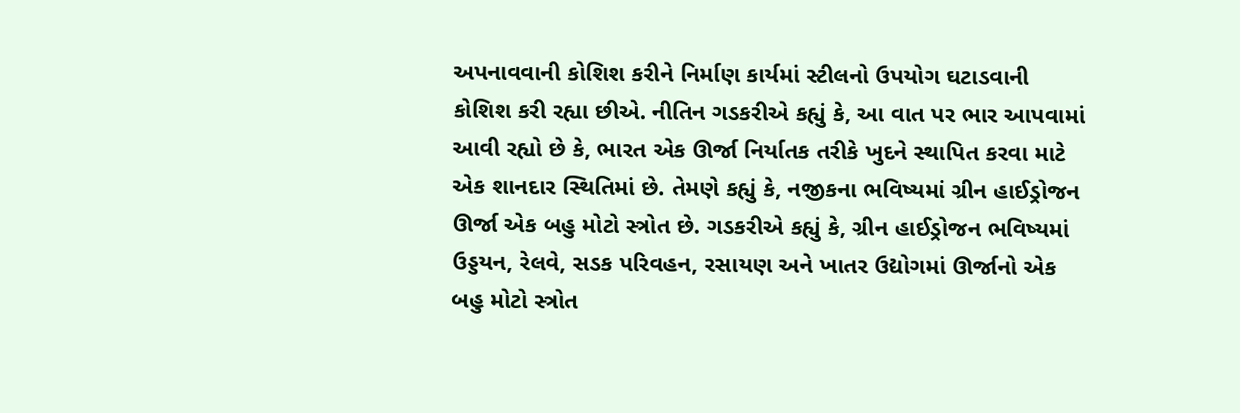અપનાવવાની કોશિશ કરીને નિર્માણ કાર્યમાં સ્ટીલનો ઉપયોગ ઘટાડવાની કોશિશ કરી રહ્યા છીએ. નીતિન ગડકરીએ કહ્યું કે, આ વાત પર ભાર આપવામાં આવી રહ્યો છે કે, ભારત એક ઊર્જા નિર્યાતક તરીકે ખુદને સ્થાપિત કરવા માટે એક શાનદાર સ્થિતિમાં છે. તેમણે કહ્યું કે, નજીકના ભવિષ્યમાં ગ્રીન હાઈડ્રોજન ઊર્જા એક બહુ મોટો સ્ત્રોત છે. ગડકરીએ કહ્યું કે, ગ્રીન હાઈડ્રોજન ભવિષ્યમાં ઉડ્ડયન, રેલવે, સડક પરિવહન, રસાયણ અને ખાતર ઉદ્યોગમાં ઊર્જાનો એક બહુ મોટો સ્ત્રોત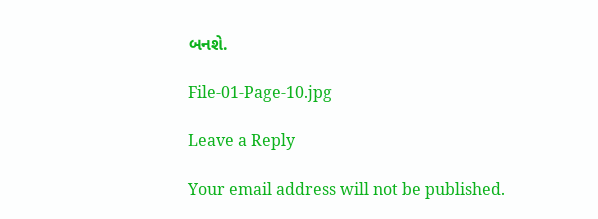બનશે.

File-01-Page-10.jpg

Leave a Reply

Your email address will not be published.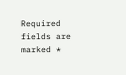Required fields are marked *